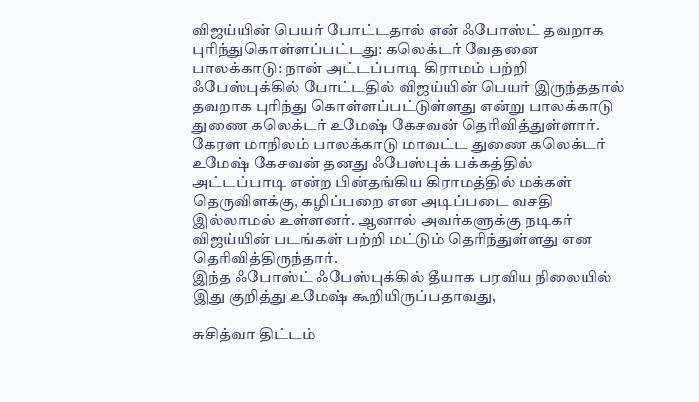விஜய்யின் பெயர் போட்டதால் என் ஃபோஸ்ட் தவறாக புரிந்துகொள்ளப்பட்டது: கலெக்டர் வேதனை
பாலக்காடு: நான் அட்டப்பாடி கிராமம் பற்றி ஃபேஸ்புக்கில் போட்டதில் விஜய்யின் பெயர் இருந்ததால் தவறாக புரிந்து கொள்ளப்பட்டுள்ளது என்று பாலக்காடு துணை கலெக்டர் உமேஷ் கேசவன் தெரிவித்துள்ளார்.
கேரள மாநிலம் பாலக்காடு மாவட்ட துணை கலெக்டர் உமேஷ் கேசவன் தனது ஃபேஸ்புக் பக்கத்தில் அட்டப்பாடி என்ற பின்தங்கிய கிராமத்தில் மக்கள் தெருவிளக்கு, கழிப்பறை என அடிப்படை வசதி இல்லாமல் உள்ளனர். ஆனால் அவர்களுக்கு நடிகர் விஜய்யின் படங்கள் பற்றி மட்டும் தெரிந்துள்ளது என தெரிவித்திருந்தார்.
இந்த ஃபோஸ்ட் ஃபேஸ்புக்கில் தீயாக பரவிய நிலையில் இது குறித்து உமேஷ் கூறியிருப்பதாவது,

சுசித்வா திட்டம்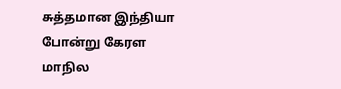சுத்தமான இந்தியா போன்று கேரள மாநில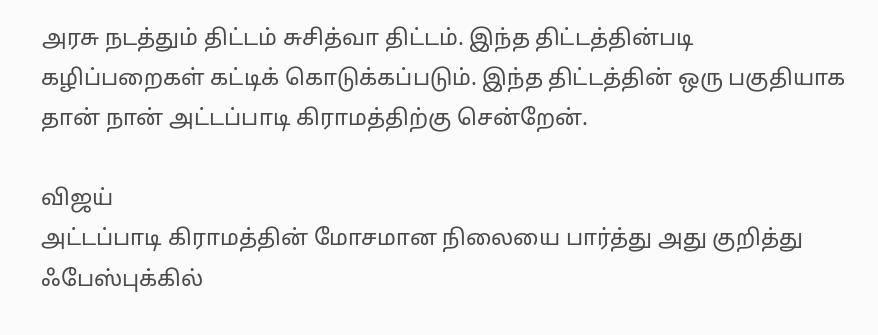அரசு நடத்தும் திட்டம் சுசித்வா திட்டம். இந்த திட்டத்தின்படி கழிப்பறைகள் கட்டிக் கொடுக்கப்படும். இந்த திட்டத்தின் ஒரு பகுதியாக தான் நான் அட்டப்பாடி கிராமத்திற்கு சென்றேன்.

விஜய்
அட்டப்பாடி கிராமத்தின் மோசமான நிலையை பார்த்து அது குறித்து ஃபேஸ்புக்கில்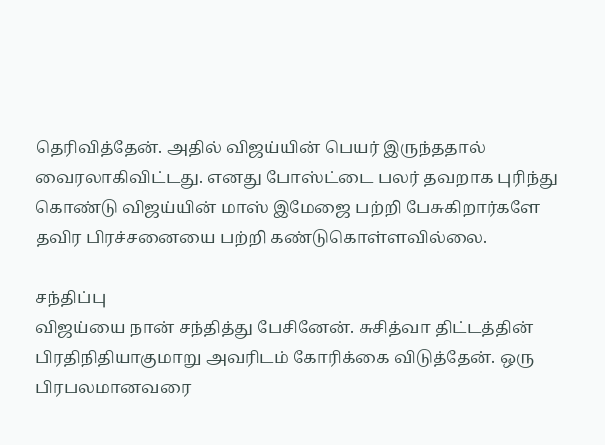தெரிவித்தேன். அதில் விஜய்யின் பெயர் இருந்ததால் வைரலாகிவிட்டது. எனது போஸ்ட்டை பலர் தவறாக புரிந்து கொண்டு விஜய்யின் மாஸ் இமேஜை பற்றி பேசுகிறார்களே தவிர பிரச்சனையை பற்றி கண்டுகொள்ளவில்லை.

சந்திப்பு
விஜய்யை நான் சந்தித்து பேசினேன். சுசித்வா திட்டத்தின் பிரதிநிதியாகுமாறு அவரிடம் கோரிக்கை விடுத்தேன். ஒரு பிரபலமானவரை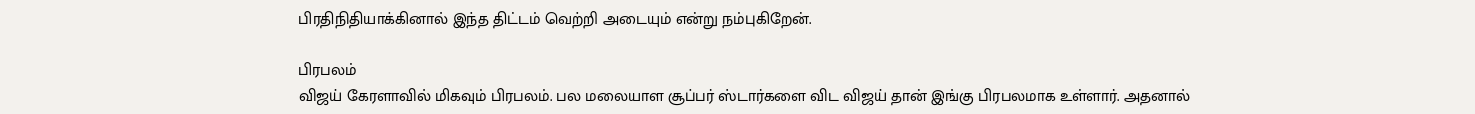பிரதிநிதியாக்கினால் இந்த திட்டம் வெற்றி அடையும் என்று நம்புகிறேன்.

பிரபலம்
விஜய் கேரளாவில் மிகவும் பிரபலம். பல மலையாள சூப்பர் ஸ்டார்களை விட விஜய் தான் இங்கு பிரபலமாக உள்ளார். அதனால்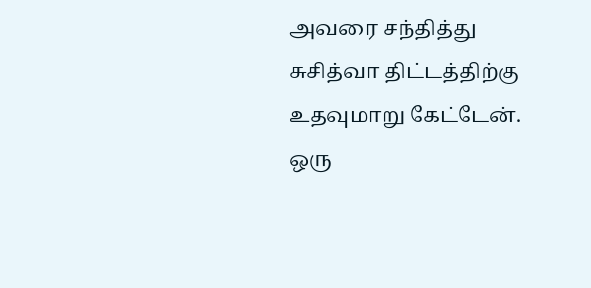அவரை சந்தித்து சுசித்வா திட்டத்திற்கு உதவுமாறு கேட்டேன். ஒரு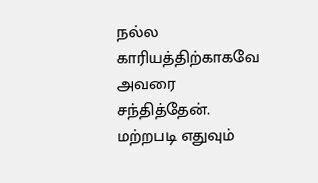நல்ல காரியத்திற்காகவே அவரை சந்தித்தேன். மற்றபடி எதுவும்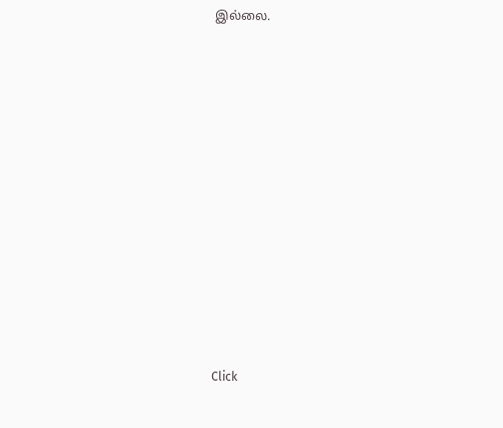இல்லை.












Click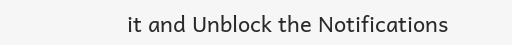it and Unblock the Notifications